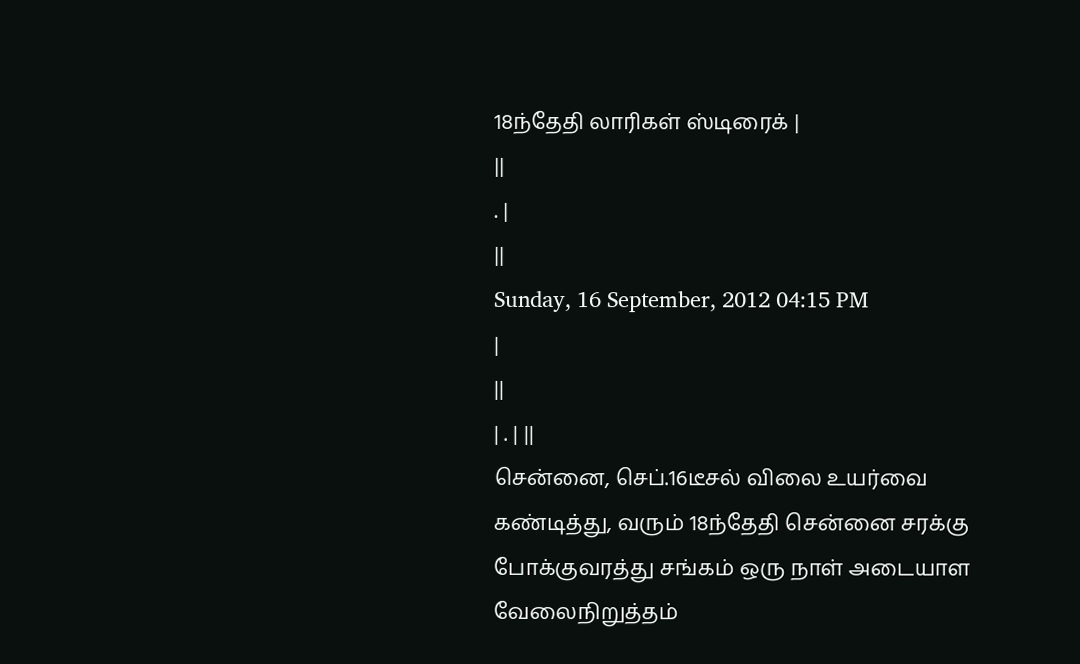18ந்தேதி லாரிகள் ஸ்டிரைக் |
||
. |
||
Sunday, 16 September, 2012 04:15 PM
|
||
| . | ||
சென்னை, செப்.16டீசல் விலை உயர்வை கண்டித்து, வரும் 18ந்தேதி சென்னை சரக்கு போக்குவரத்து சங்கம் ஒரு நாள் அடையாள வேலைநிறுத்தம்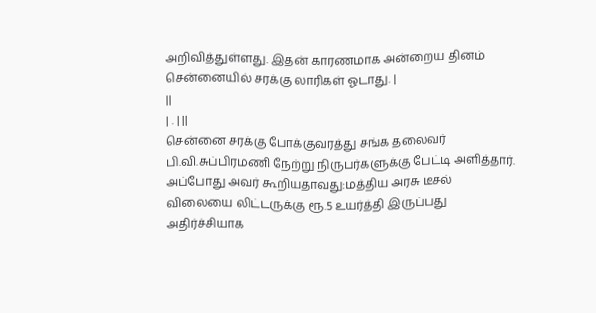அறிவித்துள்ளது. இதன் காரணமாக அன்றைய தினம் சென்னையில் சரக்கு லாரிகள் ஓடாது. |
||
| . | ||
சென்னை சரக்கு போக்குவரத்து சங்க தலைவர் பி.வி.சுப்பிரமணி நேற்று நிருபர்களுக்கு பேட்டி அளித்தார். அப்போது அவர் கூறியதாவது:மத்திய அரசு டீசல் விலையை லிட்டருக்கு ரூ.5 உயர்த்தி இருப்பது அதிர்ச்சியாக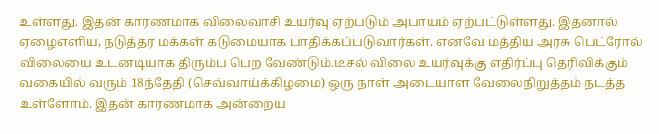உள்ளது. இதன் காரணமாக விலைவாசி உயர்வு ஏற்படும் அபாயம் ஏற்பட்டுள்ளது. இதனால் ஏழைஎளிய, நடுத்தர மக்கள் கடுமையாக பாதிக்கப்படுவார்கள். எனவே மத்திய அரசு பெட்ரோல் விலையை உடனடியாக திரும்ப பெற வேண்டும்.டீசல் விலை உயர்வுக்கு எதிர்ப்பு தெரிவிக்கும் வகையில் வரும் 18ந்தேதி (செவ்வாய்க்கிழமை) ஒரு நாள் அடையாள வேலைநிறுத்தம் நடத்த உள்ளோம். இதன் காரணமாக அன்றைய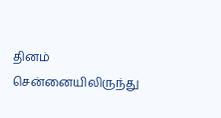தினம் சென்னையிலிருந்து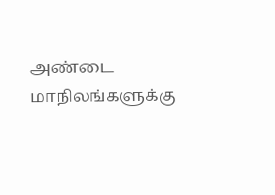அண்டை மாநிலங்களுக்கு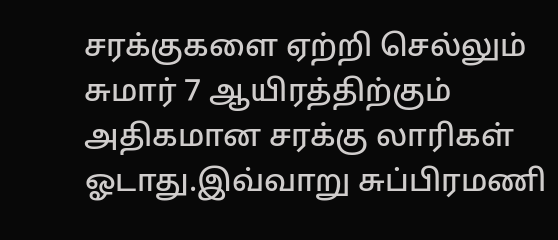சரக்குகளை ஏற்றி செல்லும் சுமார் 7 ஆயிரத்திற்கும் அதிகமான சரக்கு லாரிகள் ஓடாது.இவ்வாறு சுப்பிரமணி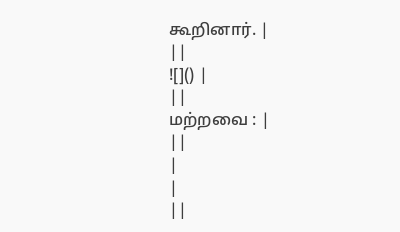கூறினார். |
||
![]() |
||
மற்றவை : |
||
|
|
||